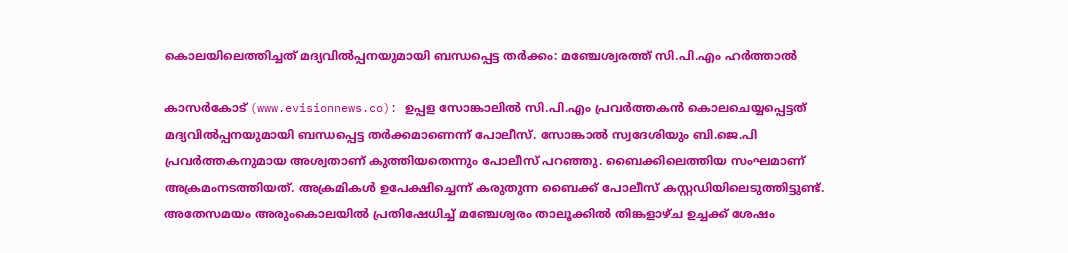കൊലയിലെത്തിച്ചത് മദ്യവില്‍പ്പനയുമായി ബന്ധപ്പെട്ട തര്‍ക്കം: മഞ്ചേശ്വരത്ത് സി.പി.എം ഹര്‍ത്താല്‍

കാസര്‍കോട് (www.evisionnews.co): ഉപ്പള സോങ്കാലില്‍ സി.പി.എം പ്രവര്‍ത്തകന്‍ കൊലചെയ്യപ്പെട്ടത് മദ്യവില്‍പ്പനയുമായി ബന്ധപ്പെട്ട തര്‍ക്കമാണെന്ന് പോലീസ്. സോങ്കാല്‍ സ്വദേശിയും ബി.ജെ.പി പ്രവര്‍ത്തകനുമായ അശ്വതാണ് കുത്തിയതെന്നും പോലീസ് പറഞ്ഞു. ബൈക്കിലെത്തിയ സംഘമാണ് അക്രമംനടത്തിയത്. അക്രമികള്‍ ഉപേക്ഷിച്ചെന്ന് കരുതുന്ന ബൈക്ക് പോലീസ് കസ്റ്റഡിയിലെടുത്തിട്ടുണ്ട്. അതേസമയം അരുംകൊലയില്‍ പ്രതിഷേധിച്ച് മഞ്ചേശ്വരം താലൂക്കില്‍ തിങ്കളാഴ്ച ഉച്ചക്ക് ശേഷം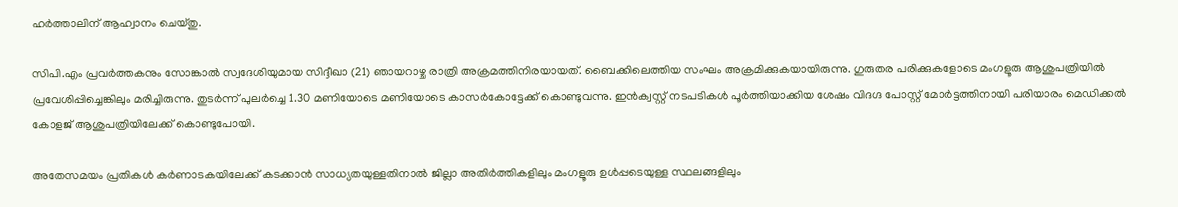ഹര്‍ത്താലിന് ആഹ്വാനം ചെയ്തു.

സിപി.എം പ്രവര്‍ത്തകനും സോങ്കാല്‍ സ്വദേശിയുമായ സിദ്ദീഖാ (21) ഞായറാഴ്ച രാത്രി അക്രമത്തിനിരയായത്. ബൈക്കിലെത്തിയ സംഘം അക്രമിക്കുകയായിരുന്നു. ഗുരുതര പരിക്കുകളോടെ മംഗളൂരു ആശുപത്രിയില്‍ പ്രവേശിപ്പിച്ചെങ്കിലും മരിച്ചിരുന്നു. തുടര്‍ന്ന് പുലര്‍ച്ചെ 1.30 മണിയോടെ മണിയോടെ കാസര്‍കോട്ടേക്ക് കൊണ്ടുവന്നു. ഇന്‍ക്വസ്റ്റ് നടപടികള്‍ പൂര്‍ത്തിയാക്കിയ ശേഷം വിദഗ്ദ പോസ്റ്റ് മോര്‍ട്ടത്തിനായി പരിയാരം മെഡിക്കല്‍ കോളജ് ആശുപത്രിയിലേക്ക് കൊണ്ടുപോയി.

അതേസമയം പ്രതികള്‍ കര്‍ണാടകയിലേക്ക് കടക്കാന്‍ സാധ്യതയുള്ളതിനാല്‍ ജില്ലാ അതിര്‍ത്തികളിലും മംഗളൂരു ഉള്‍പ്പടെയുള്ള സ്ഥലങ്ങളിലും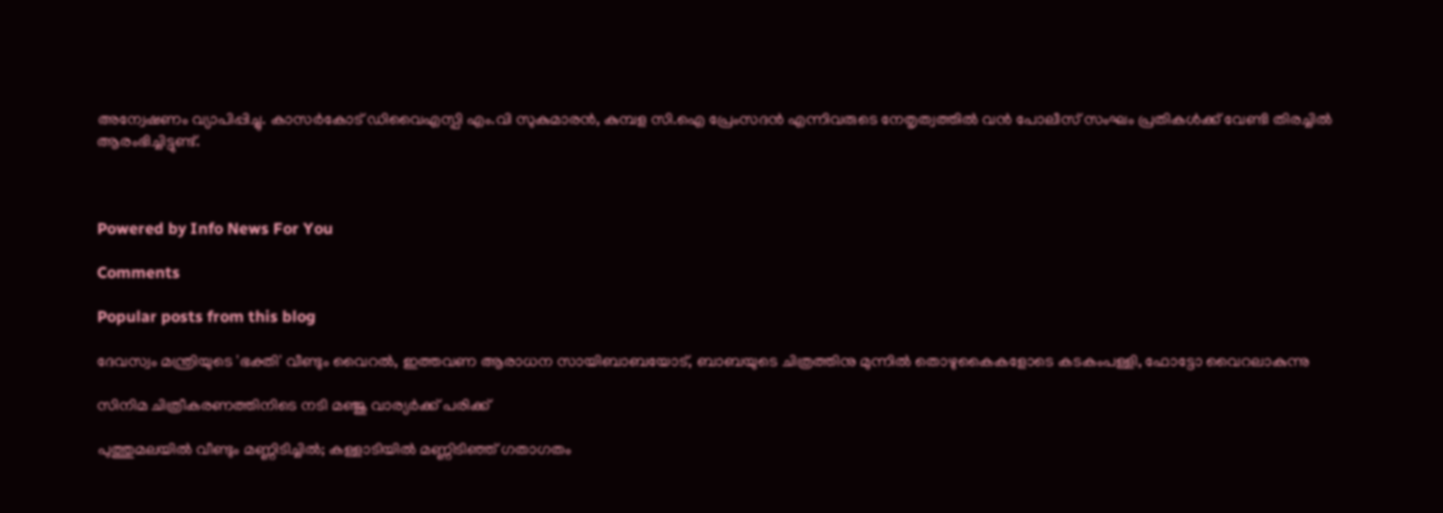അന്വേഷണം വ്യാപിപ്പിച്ചു. കാസര്‍കോട് ഡിവൈഎസ്പി എം.വി സുകുമാരന്‍, കുമ്പള സി.ഐ പ്രേംസദന്‍ എന്നിവരുടെ നേതൃത്വത്തില്‍ വന്‍ പോലീസ് സംഘം പ്രതികള്‍ക്ക് വേണ്ടി തിരച്ചില്‍ ആരംഭിച്ചിട്ടുണ്ട്.



Powered by Info News For You

Comments

Popular posts from this blog

ദേവസ്വം മന്ത്രിയുടെ 'ഭക്തി' വീണ്ടും വൈറല്‍, ഇത്തവണ ആരാധന സായിബാബയോട്, ബാബയുടെ ചിത്രത്തിനു മുന്നില്‍ തൊഴുകൈകളോടെ കടകംപള്ളി, ഫോട്ടോ വൈറലാകുന്നു

സിനിമ ചിത്രീകരണത്തിനിടെ നടി മഞ്ജു വാര്യര്‍ക്ക് പരിക്ക്

പുത്തുമലയില്‍ വീണ്ടും മണ്ണിടിച്ചില്‍; കള്ളാടിയില്‍ മണ്ണിടിഞ്ഞ് ഗതാഗതം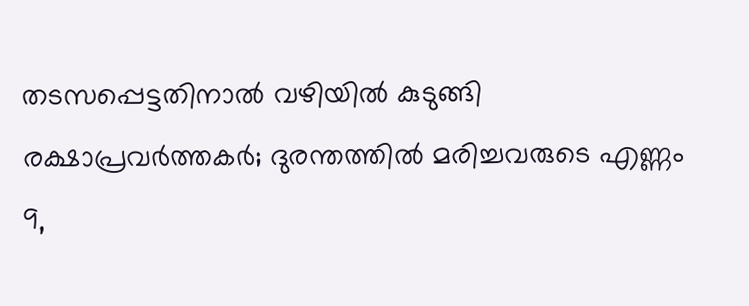തടസപ്പെട്ടതിനാല്‍ വഴിയില്‍ കുടുങ്ങി രക്ഷാപ്രവര്‍ത്തകര്‍; ദുരന്തത്തില്‍ മരിച്ചവരുടെ എണ്ണം 9,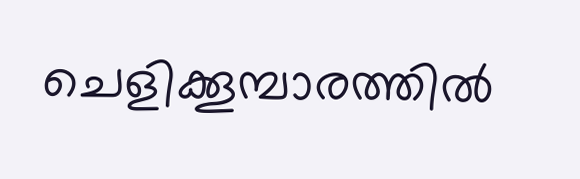ചെളിക്കൂമ്പാരത്തില്‍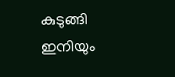കുടുങ്ങി ഇനിയും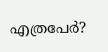എത്രപേര്‍?